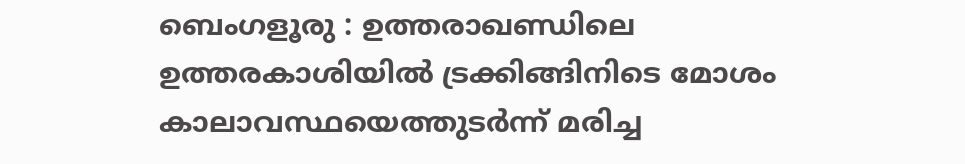ബെംഗളൂരു : ഉത്തരാഖണ്ഡിലെ ഉത്തരകാശിയിൽ ട്രക്കിങ്ങിനിടെ മോശം കാലാവസ്ഥയെത്തുടർന്ന് മരിച്ച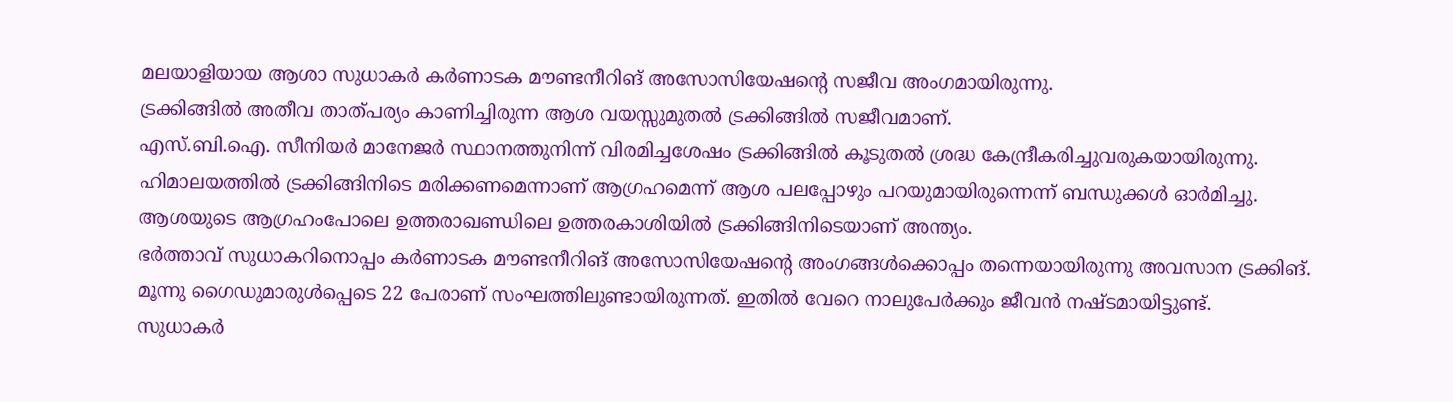മലയാളിയായ ആശാ സുധാകർ കർണാടക മൗണ്ടനീറിങ് അസോസിയേഷന്റെ സജീവ അംഗമായിരുന്നു.
ട്രക്കിങ്ങിൽ അതീവ താത്പര്യം കാണിച്ചിരുന്ന ആശ വയസ്സുമുതൽ ട്രക്കിങ്ങിൽ സജീവമാണ്.
എസ്.ബി.ഐ. സീനിയർ മാനേജർ സ്ഥാനത്തുനിന്ന് വിരമിച്ചശേഷം ട്രക്കിങ്ങിൽ കൂടുതൽ ശ്രദ്ധ കേന്ദ്രീകരിച്ചുവരുകയായിരുന്നു.
ഹിമാലയത്തിൽ ട്രക്കിങ്ങിനിടെ മരിക്കണമെന്നാണ് ആഗ്രഹമെന്ന് ആശ പലപ്പോഴും പറയുമായിരുന്നെന്ന് ബന്ധുക്കൾ ഓർമിച്ചു.
ആശയുടെ ആഗ്രഹംപോലെ ഉത്തരാഖണ്ഡിലെ ഉത്തരകാശിയിൽ ട്രക്കിങ്ങിനിടെയാണ് അന്ത്യം.
ഭർത്താവ് സുധാകറിനൊപ്പം കർണാടക മൗണ്ടനീറിങ് അസോസിയേഷന്റെ അംഗങ്ങൾക്കൊപ്പം തന്നെയായിരുന്നു അവസാന ട്രക്കിങ്.
മൂന്നു ഗൈഡുമാരുൾപ്പെടെ 22 പേരാണ് സംഘത്തിലുണ്ടായിരുന്നത്. ഇതിൽ വേറെ നാലുപേർക്കും ജീവൻ നഷ്ടമായിട്ടുണ്ട്.
സുധാകർ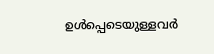ഉൾപ്പെടെയുള്ളവർ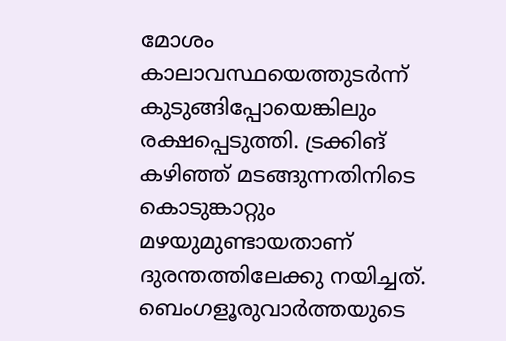മോശം കാലാവസ്ഥയെത്തുടർന്ന് കുടുങ്ങിപ്പോയെങ്കിലും രക്ഷപ്പെടുത്തി. ട്രക്കിങ് കഴിഞ്ഞ് മടങ്ങുന്നതിനിടെ കൊടുങ്കാറ്റും മഴയുമുണ്ടായതാണ് ദുരന്തത്തിലേക്കു നയിച്ചത്.
ബെംഗളൂരുവാർത്തയുടെ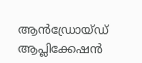ആൻഡ്രോയ്ഡ് ആപ്ലിക്കേഷൻ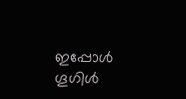ഇപ്പോൾ ഗൂഗിൾ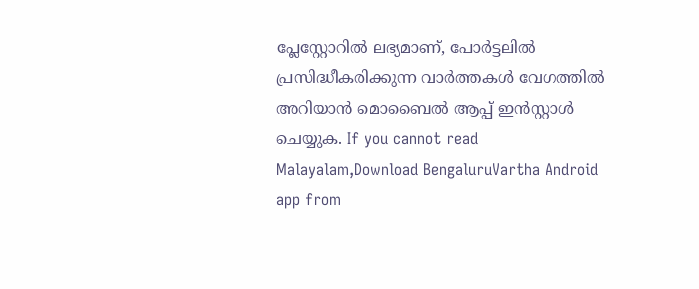പ്ലേസ്റ്റോറിൽ ലഭ്യമാണ്, പോർട്ടലിൽ പ്രസിദ്ധീകരിക്കുന്ന വാർത്തകൾ വേഗത്തിൽ അറിയാൻ മൊബൈൽ ആപ്പ് ഇൻസ്റ്റാൾ ചെയ്യുക. If you cannot read Malayalam,Download BengaluruVartha Android app from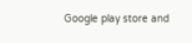Google play store and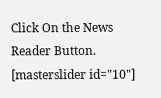Click On the News Reader Button. [masterslider id="10"]